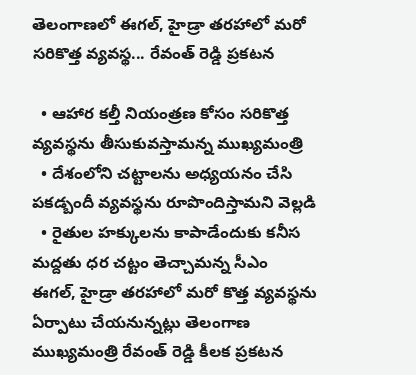తెలంగాణలో ఈగల్, హైడ్రా తరహాలో మరో సరికొత్త వ్యవస్థ... రేవంత్ రెడ్డి ప్రకటన

  • ఆహార కల్తీ నియంత్రణ కోసం సరికొత్త వ్యవస్థను తీసుకువస్తామన్న ముఖ్యమంత్రి
  • దేశంలోని చట్టాలను అధ్యయనం చేసి పకడ్బందీ వ్యవస్థను రూపొందిస్తామని వెల్లడి
  • రైతుల హక్కులను కాపాడేందుకు కనీస మద్దతు ధర చట్టం తెచ్చామన్న సీఎం
ఈగల్, హైడ్రా తరహాలో మరో కొత్త వ్యవస్థను ఏర్పాటు చేయనున్నట్లు తెలంగాణ ముఖ్యమంత్రి రేవంత్ రెడ్డి కీలక ప్రకటన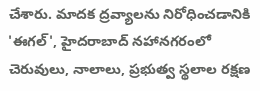చేశారు. మాదక ద్రవ్యాలను నిరోధించడానికి 'ఈగల్', హైదరాబాద్ నహానగరంలో చెరువులు, నాలాలు, ప్రభుత్వ స్థలాల రక్షణ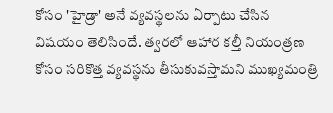కోసం 'హైడ్రా' అనే వ్యవస్థలను ఏర్పాటు చేసిన విషయం తెలిసిందే. త్వరలో ఆహార కల్తీ నియంత్రణ కోసం సరికొత్త వ్యవస్థను తీసుకువస్తామని ముఖ్యమంత్రి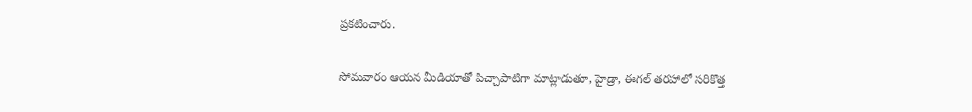ప్రకటించారు.

సోమవారం ఆయన మీడియాతో పిచ్చాపాటిగా మాట్లాడుతూ, హైడ్రా, ఈగల్ తరహాలో సరికొత్త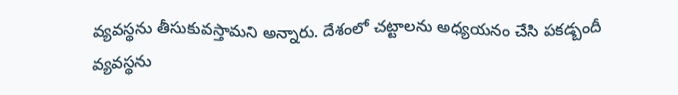వ్యవస్థను తీసుకువస్తామని అన్నారు. దేశంలో చట్టాలను అధ్యయనం చేసి పకడ్బందీ వ్యవస్థను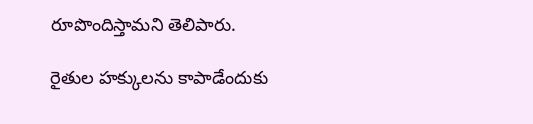రూపొందిస్తామని తెలిపారు.

రైతుల హక్కులను కాపాడేందుకు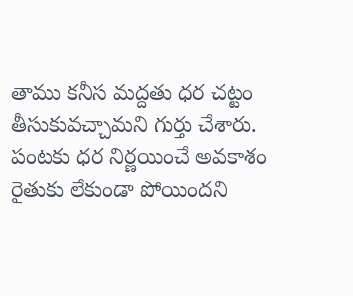తాము కనీస మద్దతు ధర చట్టం తీసుకువచ్చామని గుర్తు చేశారు. పంటకు ధర నిర్ణయించే అవకాశం రైతుకు లేకుండా పోయిందని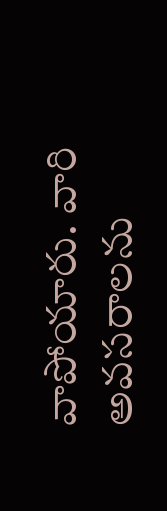వాపోయారు. వారి అవసరాలను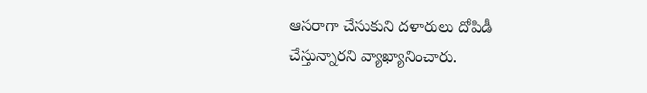ఆసరాగా చేసుకుని దళారులు దోపిడీ చేస్తున్నారని వ్యాఖ్యానించారు.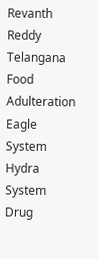Revanth Reddy
Telangana
Food Adulteration
Eagle System
Hydra System
Drug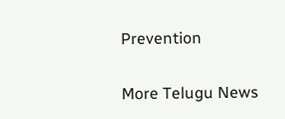Prevention

More Telugu News